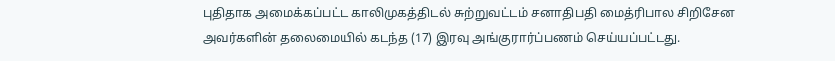புதிதாக அமைக்கப்பட்ட காலிமுகத்திடல் சுற்றுவட்டம் சனாதிபதி மைத்ரிபால சிறிசேன அவர்களின் தலைமையில் கடந்த (17) இரவு அங்குரார்ப்பணம் செய்யப்பட்டது.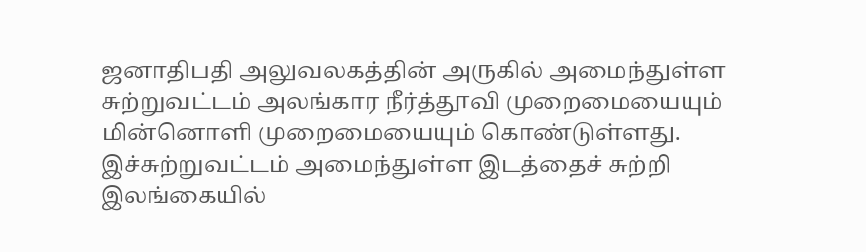ஜனாதிபதி அலுவலகத்தின் அருகில் அமைந்துள்ள சுற்றுவட்டம் அலங்கார நீர்த்தூவி முறைமையையும் மின்னொளி முறைமையையும் கொண்டுள்ளது. இச்சுற்றுவட்டம் அமைந்துள்ள இடத்தைச் சுற்றி இலங்கையில்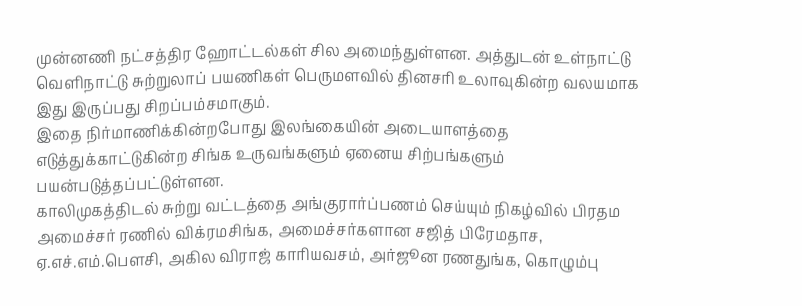முன்னணி நட்சத்திர ஹோட்டல்கள் சில அமைந்துள்ளன. அத்துடன் உள்நாட்டு வெளிநாட்டு சுற்றுலாப் பயணிகள் பெருமளவில் தினசரி உலாவுகின்ற வலயமாக இது இருப்பது சிறப்பம்சமாகும்.
இதை நிர்மாணிக்கின்றபோது இலங்கையின் அடையாளத்தை எடுத்துக்காட்டுகின்ற சிங்க உருவங்களும் ஏனைய சிற்பங்களும் பயன்படுத்தப்பட்டுள்ளன.
காலிமுகத்திடல் சுற்று வட்டத்தை அங்குரார்ப்பணம் செய்யும் நிகழ்வில் பிரதம அமைச்சர் ரணில் விக்ரமசிங்க, அமைச்சர்களான சஜித் பிரேமதாச, ஏ.எச்.எம்.பௌசி, அகில விராஜ் காரியவசம், அர்ஜூன ரணதுங்க, கொழும்பு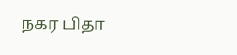நகர பிதா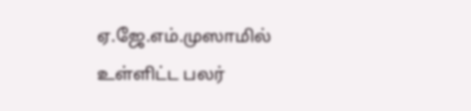ஏ.ஜே.எம்.முஸாமில் உள்ளிட்ட பலர்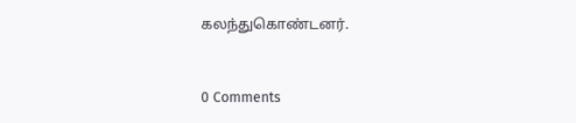கலந்துகொண்டனர்.


0 Comments